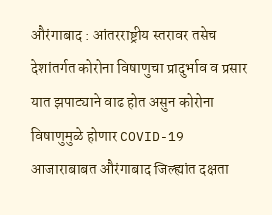औरंगाबाद : आंतरराष्ट्रीय स्तरावर तसेच देशांतर्गत कोरोना विषाणुचा प्रादुर्भाव व प्रसार यात झपाट्याने वाढ होत असुन कोरोना विषाणुमुळे होणार COVID-19 आजाराबाबत औरंगाबाद जिल्ह्यांत दक्षता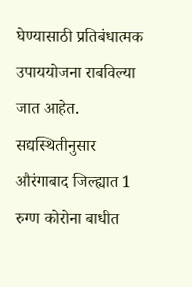घेण्यासाठी प्रतिबंधात्मक उपाययोजना राबविल्या जात आहेत. सद्यस्थितीनुसार औरंगाबाद जिल्ह्यात 1 रुग्ण कोरोना बाधीत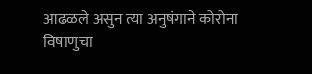आढळले असुन त्या अनुषंगाने कोरोना विषाणुचा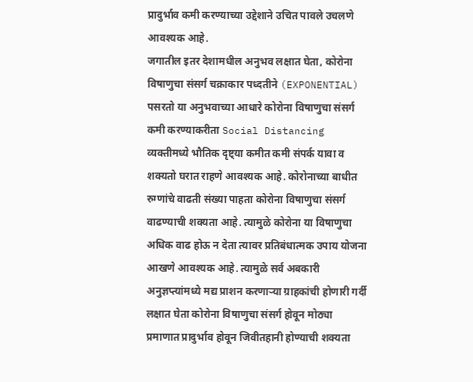प्रादुर्भाव कमी करण्याच्या उद्देशाने उचित पावले उचलणे आवश्यक आहे.
जगातील इतर देशामधील अनुभव लक्षात घेता, कोरोना विषाणुचा संसर्ग चक्राकार पध्दतीने (EXPONENTIAL) पसरतो या अनुभवाच्या आधारे कोरोना विषाणुचा संसर्ग कमी करण्याकरीता Social Distancing व्यक्तीमध्ये भौतिक दृष्ट्या कमीत कमी संपर्क यावा व शक्यतो घरात राहणे आवश्यक आहे. कोरोनाच्या बाधीत रुग्णांचे वाढती संख्या पाहता कोरोना विषाणुचा संसर्ग वाढण्याची शक्यता आहे. त्यामुळे कोरोना या विषाणुचा अधिक वाढ होऊ न देता त्यावर प्रतिबंधात्मक उपाय योजना आखणे आवश्यक आहे. त्यामुळे सर्व अबकारी अनुज्ञप्त्यांमध्ये मद्य प्राशन करणाऱ्या ग्राहकांची होणारी गर्दी लक्षात घेता कोरोना विषाणुचा संसर्ग होवून मोठ्या प्रमाणात प्रादुर्भाव होवून जिवीतहानी होण्याची शक्यता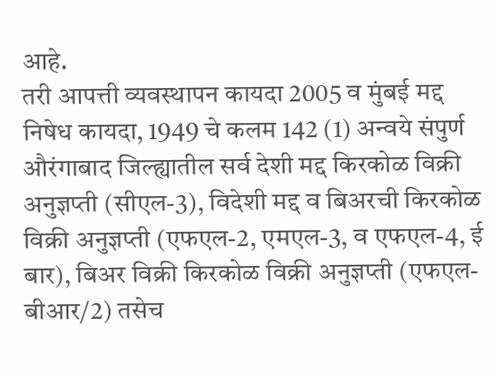आहे.
तरी आपत्ती व्यवस्थापन कायदा 2005 व मुंबई मद्द निषेध कायदा, 1949 चे कलम 142 (1) अन्वये संपुर्ण औरंगाबाद जिल्ह्यातील सर्व देशी मद्द किरकोळ विक्री अनुज्ञप्ती (सीएल-3), विदेशी मद्द व बिअरची किरकोळ विक्री अनुज्ञप्ती (एफएल-2, एमएल-3, व एफएल-4, ई बार), बिअर विक्री किरकोळ विक्री अनुज्ञप्ती (एफएल-बीआर/2) तसेच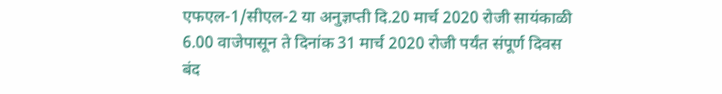एफएल-1/सीएल-2 या अनुज्ञप्ती दि.20 मार्च 2020 रोजी सायंकाळी 6.00 वाजेपासून ते दिनांक 31 मार्च 2020 रोजी पर्यंत संपूर्ण दिवस बंद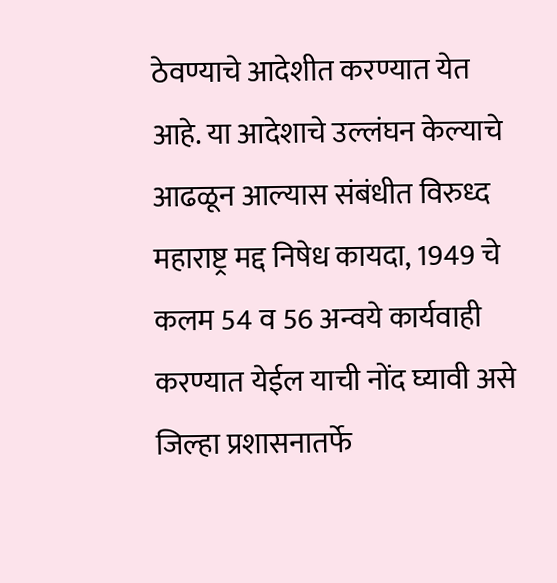ठेवण्याचे आदेशीत करण्यात येत आहे. या आदेशाचे उल्लंघन केल्याचे आढळून आल्यास संबंधीत विरुध्द महाराष्ट्र मद्द निषेध कायदा, 1949 चे कलम 54 व 56 अन्वये कार्यवाही करण्यात येईल याची नोंद घ्यावी असे जिल्हा प्रशासनातर्फे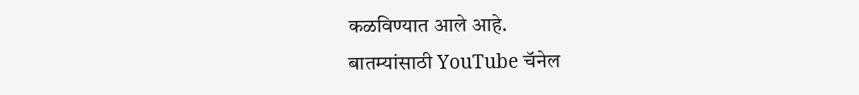कळविण्यात आले आहे.
बातम्यांसाठी YouTube चॅनेल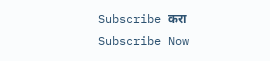Subscribe करा
Subscribe Now